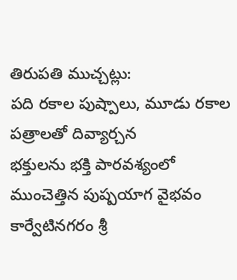తిరుపతి ముచ్చట్లు:
పది రకాల పుష్పాలు, మూడు రకాల పత్రాలతో దివ్యార్చన
భక్తులను భక్తి పారవశ్యంలో ముంచెత్తిన పుష్పయాగ వైభవం
కార్వేటినగరం శ్రీ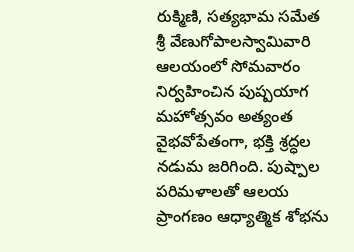రుక్మిణి, సత్యభామ సమేత శ్రీ వేణుగోపాలస్వామివారి ఆలయంలో సోమవారం నిర్వహించిన పుష్పయాగ మహోత్సవం అత్యంత వైభవోపేతంగా, భక్తి శ్రద్ధల నడుమ జరిగింది. పుష్పాల పరిమళాలతో ఆలయ ప్రాంగణం ఆధ్యాత్మిక శోభను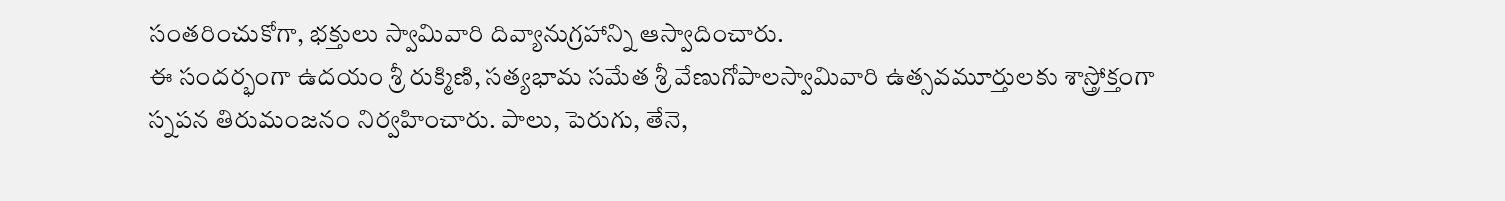సంతరించుకోగా, భక్తులు స్వామివారి దివ్యానుగ్రహాన్ని ఆస్వాదించారు.
ఈ సందర్భంగా ఉదయం శ్రీ రుక్మిణి, సత్యభామ సమేత శ్రీ వేణుగోపాలస్వామివారి ఉత్సవమూర్తులకు శాస్త్రోక్తంగా స్నపన తిరుమంజనం నిర్వహించారు. పాలు, పెరుగు, తేనె,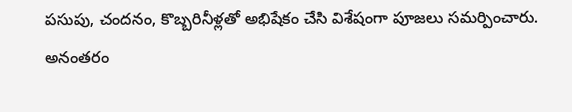పసుపు, చందనం, కొబ్బరినీళ్లతో అభిషేకం చేసి విశేషంగా పూజలు సమర్పించారు.
అనంతరం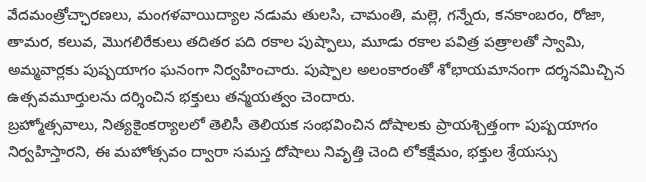వేదమంత్రోచ్ఛారణలు, మంగళవాయిద్యాల నడుమ తులసి, చామంతి, మల్లె, గన్నేరు, కనకాంబరం, రోజా, తామర, కలువ, మొగలిరేకులు తదితర పది రకాల పుష్పాలు, మూడు రకాల పవిత్ర పత్రాలతో స్వామి, అమ్మవార్లకు పుష్పయాగం ఘనంగా నిర్వహించారు. పుష్పాల అలంకారంతో శోభాయమానంగా దర్శనమిచ్చిన ఉత్సవమూర్తులను దర్శించిన భక్తులు తన్మయత్వం చెందారు.
బ్రహ్మోత్సవాలు, నిత్యకైంకర్యాలలో తెలిసీ తెలియక సంభవించిన దోషాలకు ప్రాయశ్చిత్తంగా పుష్పయాగం నిర్వహిస్తారని, ఈ మహోత్సవం ద్వారా సమస్త దోషాలు నివృత్తి చెంది లోకక్షేమం, భక్తుల శ్రేయస్సు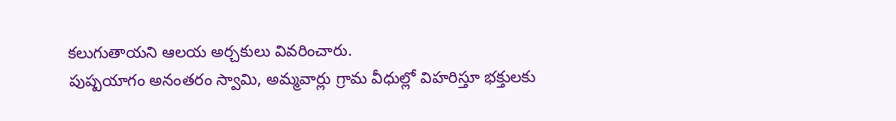కలుగుతాయని ఆలయ అర్చకులు వివరించారు.
పుష్పయాగం అనంతరం స్వామి, అమ్మవార్లు గ్రామ వీధుల్లో విహరిస్తూ భక్తులకు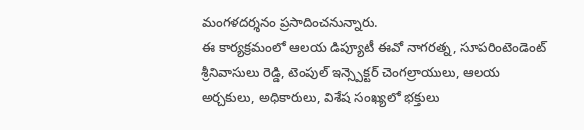మంగళదర్శనం ప్రసాదించనున్నారు.
ఈ కార్యక్రమంలో ఆలయ డిప్యూటీ ఈవో నాగరత్న, సూపరింటెండెంట్ శ్రీనివాసులు రెడ్డి, టెంపుల్ ఇన్స్పెక్టర్ చెంగల్రాయులు, ఆలయ అర్చకులు, అధికారులు, విశేష సంఖ్యలో భక్తులు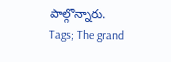పాల్గొన్నారు.
Tags; The grand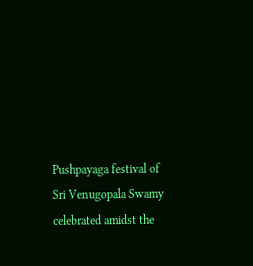Pushpayaga festival of Sri Venugopala Swamy celebrated amidst the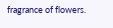fragrance of flowers.